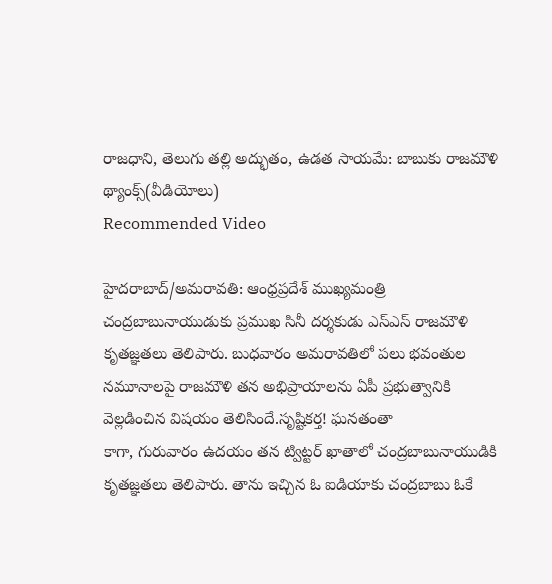రాజధాని, తెలుగు తల్లి అద్భుతం, ఉడత సాయమే: బాబుకు రాజమౌళి థ్యాంక్స్(వీడియోలు)
Recommended Video

హైదరాబాద్/అమరావతి: ఆంధ్రప్రదేశ్ ముఖ్యమంత్రి చంద్రబాబునాయుడుకు ప్రముఖ సినీ దర్శకుడు ఎస్ఎస్ రాజమౌళి కృతజ్ఞతలు తెలిపారు. బుధవారం అమరావతిలో పలు భవంతుల నమూనాలపై రాజమౌళి తన అభిప్రాయాలను ఏపీ ప్రభుత్వానికి వెల్లడించిన విషయం తెలిసిందే.సృష్టికర్త! ఘనతంతా
కాగా, గురువారం ఉదయం తన ట్విట్టర్ ఖాతాలో చంద్రబాబునాయుడికి కృతజ్ఞతలు తెలిపారు. తాను ఇచ్చిన ఓ ఐడియాకు చంద్రబాబు ఓకే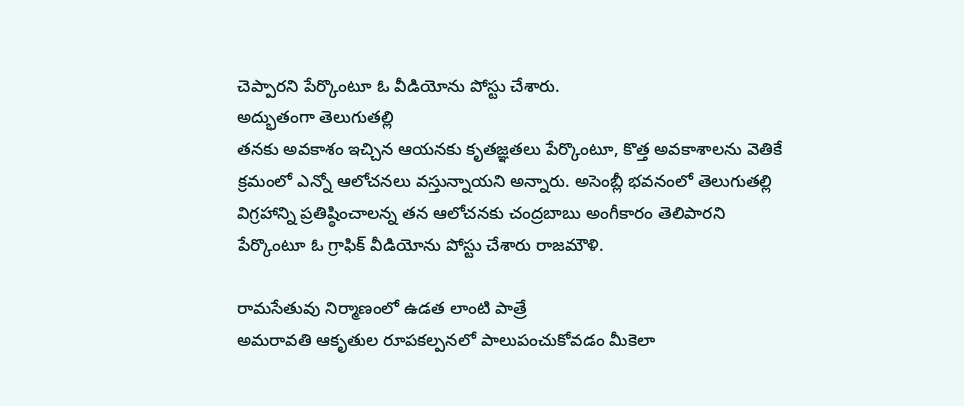చెప్పారని పేర్కొంటూ ఓ వీడియోను పోస్టు చేశారు.
అద్భుతంగా తెలుగుతల్లి
తనకు అవకాశం ఇచ్చిన ఆయనకు కృతజ్ఞతలు పేర్కొంటూ, కొత్త అవకాశాలను వెతికే క్రమంలో ఎన్నో ఆలోచనలు వస్తున్నాయని అన్నారు. అసెంబ్లీ భవనంలో తెలుగుతల్లి విగ్రహాన్ని ప్రతిష్ఠించాలన్న తన ఆలోచనకు చంద్రబాబు అంగీకారం తెలిపారని పేర్కొంటూ ఓ గ్రాఫిక్ వీడియోను పోస్టు చేశారు రాజమౌళి.

రామసేతువు నిర్మాణంలో ఉడత లాంటి పాత్రే
అమరావతి ఆకృతుల రూపకల్పనలో పాలుపంచుకోవడం మీకెలా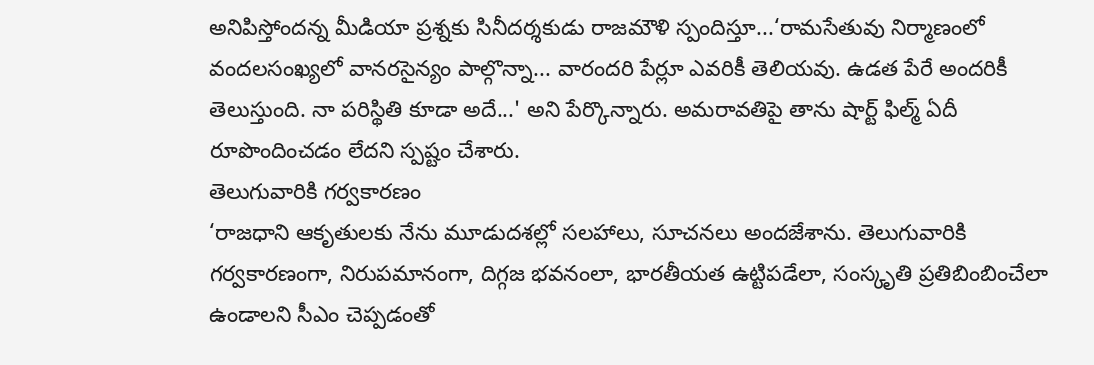అనిపిస్తోందన్న మీడియా ప్రశ్నకు సినీదర్శకుడు రాజమౌళి స్పందిస్తూ...‘రామసేతువు నిర్మాణంలో వందలసంఖ్యలో వానరసైన్యం పాల్గొన్నా... వారందరి పేర్లూ ఎవరికీ తెలియవు. ఉడత పేరే అందరికీ తెలుస్తుంది. నా పరిస్థితి కూడా అదే...' అని పేర్కొన్నారు. అమరావతిపై తాను షార్ట్ ఫిల్మ్ ఏదీ రూపొందించడం లేదని స్పష్టం చేశారు.
తెలుగువారికి గర్వకారణం
‘రాజధాని ఆకృతులకు నేను మూడుదశల్లో సలహాలు, సూచనలు అందజేశాను. తెలుగువారికి గర్వకారణంగా, నిరుపమానంగా, దిగ్గజ భవనంలా, భారతీయత ఉట్టిపడేలా, సంస్కృతి ప్రతిబింబించేలా ఉండాలని సీఎం చెప్పడంతో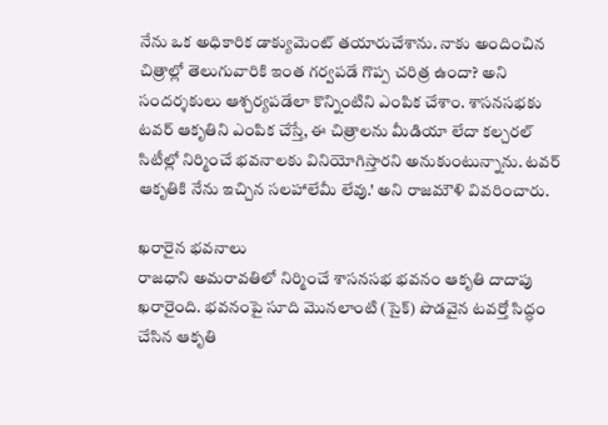నేను ఒక అధికారిక డాక్యుమెంట్ తయారుచేశాను. నాకు అందించిన చిత్రాల్లో తెలుగువారికి ఇంత గర్వపడే గొప్ప చరిత్ర ఉందా? అని సందర్శకులు ఆశ్చర్యపడేలా కొన్నింటిని ఎంపిక చేశాం. శాసనసభకు టవర్ ఆకృతిని ఎంపిక చేస్తే, ఈ చిత్రాలను మీడియా లేదా కల్చరల్ సిటీల్లో నిర్మించే భవనాలకు వినియోగిస్తారని అనుకుంటున్నాను. టవర్ ఆకృతికి నేను ఇచ్చిన సలహాలేమీ లేవు.' అని రాజమౌళి వివరించారు.

ఖరారైన భవనాలు
రాజధాని అమరావతిలో నిర్మించే శాసనసభ భవనం ఆకృతి దాదాపు ఖరారైంది. భవనంపై సూది మొనలాంటి (సైక్) పొడవైన టవర్తో సిద్ధం చేసిన ఆకృతి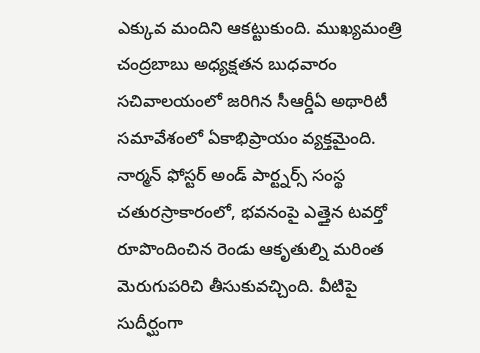ఎక్కువ మందిని ఆకట్టుకుంది. ముఖ్యమంత్రి చంద్రబాబు అధ్యక్షతన బుధవారం సచివాలయంలో జరిగిన సీఆర్డీఏ అథారిటీ సమావేశంలో ఏకాభిప్రాయం వ్యక్తమైంది. నార్మన్ ఫోస్టర్ అండ్ పార్ట్నర్స్ సంస్థ చతురస్రాకారంలో, భవనంపై ఎత్తైన టవర్తో రూపొందించిన రెండు ఆకృతుల్ని మరింత మెరుగుపరిచి తీసుకువచ్చింది. వీటిపై సుదీర్ఘంగా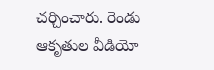చర్చించారు. రెండు ఆకృతుల వీడియో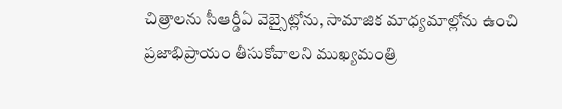చిత్రాలను సీఆర్డీఏ వెబ్సైట్లోను, సామాజిక మాధ్యమాల్లోను ఉంచి ప్రజాభిప్రాయం తీసుకోవాలని ముఖ్యమంత్రి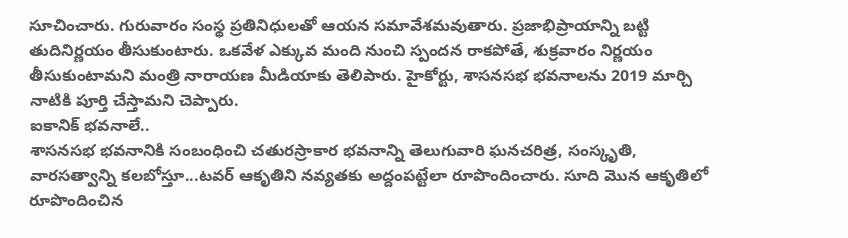సూచించారు. గురువారం సంస్థ ప్రతినిధులతో ఆయన సమావేశమవుతారు. ప్రజాభిప్రాయాన్ని బట్టి తుదినిర్ణయం తీసుకుంటారు. ఒకవేళ ఎక్కువ మంది నుంచి స్పందన రాకపోతే, శుక్రవారం నిర్ణయం తీసుకుంటామని మంత్రి నారాయణ మీడియాకు తెలిపారు. హైకోర్టు, శాసనసభ భవనాలను 2019 మార్చి నాటికి పూర్తి చేస్తామని చెప్పారు.
ఐకానిక్ భవనాలే..
శాసనసభ భవనానికి సంబంధించి చతురస్రాకార భవనాన్ని తెలుగువారి ఘనచరిత్ర, సంస్కృతి, వారసత్వాన్ని కలబోస్తూ...టవర్ ఆకృతిని నవ్యతకు అద్దంపట్టేలా రూపొందించారు. సూది మొన ఆకృతిలో రూపొందించిన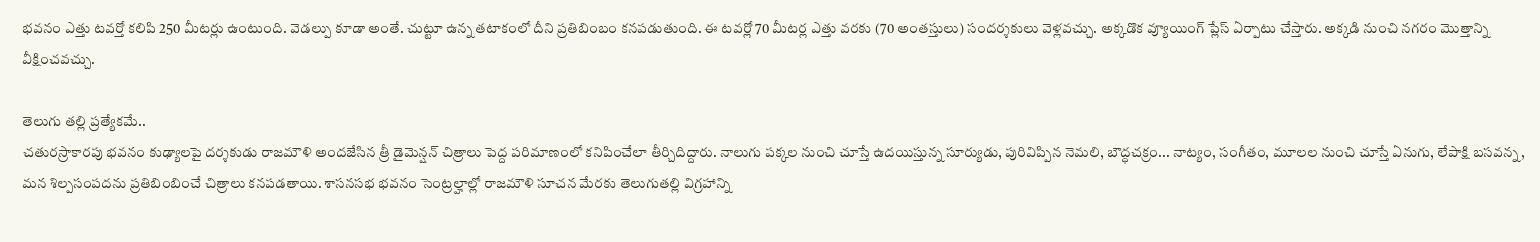భవనం ఎత్తు టవర్తో కలిపి 250 మీటర్లు ఉంటుంది. వెడల్పు కూడా అంతే. చుట్టూ ఉన్న తటాకంలో దీని ప్రతిబింబం కనపడుతుంది. ఈ టవర్లో 70 మీటర్ల ఎత్తు వరకు (70 అంతస్తులు) సందర్శకులు వెళ్లవచ్చు. అక్కడొక వ్యూయింగ్ ప్లేస్ ఏర్పాటు చేస్తారు. అక్కడి నుంచి నగరం మొత్తాన్ని వీక్షించవచ్చు.

తెలుగు తల్లి ప్రత్యేకమే..
చతురస్రాకారపు భవనం కుఢ్యాలపై దర్శకుడు రాజమౌళి అందజేసిన త్రీ డైమెన్షన్ చిత్రాలు పెద్ద పరిమాణంలో కనిపించేలా తీర్చిదిద్దారు. నాలుగు పక్కల నుంచి చూస్తే ఉదయిస్తున్న సూర్యుడు, పురివిప్పిన నెమలి, బౌద్ధచక్రం... నాట్యం, సంగీతం, మూలల నుంచి చూస్తే ఏనుగు, లేపాక్షి బసవన్న, మన శిల్పసంపదను ప్రతిబింబించే చిత్రాలు కనపడతాయి. శాసనసభ భవనం సెంట్రల్హాల్లో రాజమౌళి సూచన మేరకు తెలుగుతల్లి విగ్రహాన్ని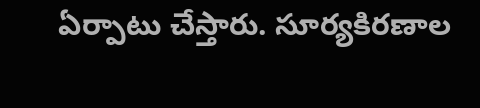ఏర్పాటు చేస్తారు. సూర్యకిరణాల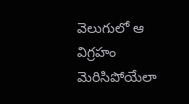వెలుగులో ఆ విగ్రహం మెరిసిపోయేలా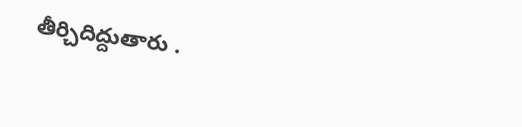తీర్చిదిద్దుతారు .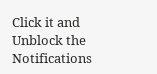Click it and Unblock the Notifications